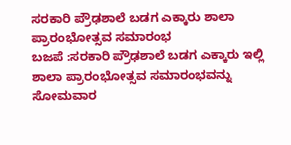ಸರಕಾರಿ ಪ್ರೌಢಶಾಲೆ ಬಡಗ ಎಕ್ಕಾರು ಶಾಲಾ ಪ್ರಾರಂಭೋತ್ಸವ ಸಮಾರಂಭ
ಬಜಪೆ :ಸರಕಾರಿ ಪ್ರೌಢಶಾಲೆ ಬಡಗ ಎಕ್ಕಾರು ಇಲ್ಲಿ ಶಾಲಾ ಪ್ರಾರಂಭೋತ್ಸವ ಸಮಾರಂಭವನ್ನು ಸೋಮವಾರ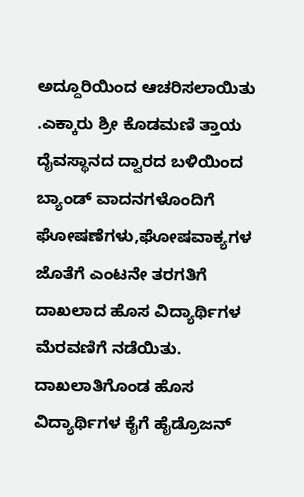ಅದ್ದೂರಿಯಿಂದ ಆಚರಿಸಲಾಯಿತು .ಎಕ್ಕಾರು ಶ್ರೀ ಕೊಡಮಣಿ ತ್ತಾಯ ದೈವಸ್ಥಾನದ ದ್ವಾರದ ಬಳಿಯಿಂದ ಬ್ಯಾಂಡ್ ವಾದನಗಳೊಂದಿಗೆ ಘೋಷಣೆಗಳು,ಘೋಷವಾಕ್ಯಗಳ ಜೊತೆಗೆ ಎಂಟನೇ ತರಗತಿಗೆ ದಾಖಲಾದ ಹೊಸ ವಿದ್ಯಾರ್ಥಿಗಳ ಮೆರವಣಿಗೆ ನಡೆಯಿತು. ದಾಖಲಾತಿಗೊಂಡ ಹೊಸ ವಿದ್ಯಾರ್ಥಿಗಳ ಕೈಗೆ ಹೈಡ್ರೊಜನ್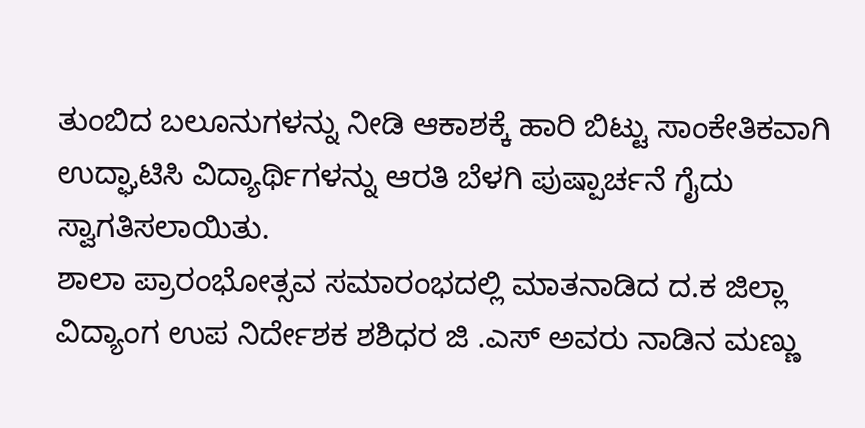ತುಂಬಿದ ಬಲೂನುಗಳನ್ನು ನೀಡಿ ಆಕಾಶಕ್ಕೆ ಹಾರಿ ಬಿಟ್ಟು ಸಾಂಕೇತಿಕವಾಗಿ ಉದ್ಘಾಟಿಸಿ ವಿದ್ಯಾರ್ಥಿಗಳನ್ನು ಆರತಿ ಬೆಳಗಿ ಪುಷ್ಪಾರ್ಚನೆ ಗೈದು ಸ್ವಾಗತಿಸಲಾಯಿತು.
ಶಾಲಾ ಪ್ರಾರಂಭೋತ್ಸವ ಸಮಾರಂಭದಲ್ಲಿ ಮಾತನಾಡಿದ ದ.ಕ ಜಿಲ್ಲಾ ವಿದ್ಯಾಂಗ ಉಪ ನಿರ್ದೇಶಕ ಶಶಿಧರ ಜಿ .ಎಸ್ ಅವರು ನಾಡಿನ ಮಣ್ಣು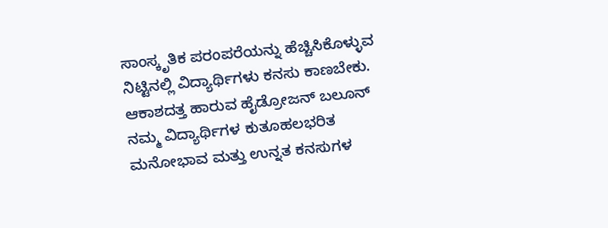ಸಾಂಸ್ಕೃತಿಕ ಪರಂಪರೆಯನ್ನು ಹೆಚ್ಚಿಸಿಕೊಳ್ಳುವ ನಿಟ್ಟಿನಲ್ಲಿ ವಿದ್ಯಾರ್ಥಿಗಳು ಕನಸು ಕಾಣಬೇಕು. ಆಕಾಶದತ್ತ ಹಾರುವ ಹೈಡ್ರೋಜನ್ ಬಲೂನ್ ನಮ್ಮ ವಿದ್ಯಾರ್ಥಿಗಳ ಕುತೂಹಲಭರಿತ ಮನೋಭಾವ ಮತ್ತು ಉನ್ನತ ಕನಸುಗಳ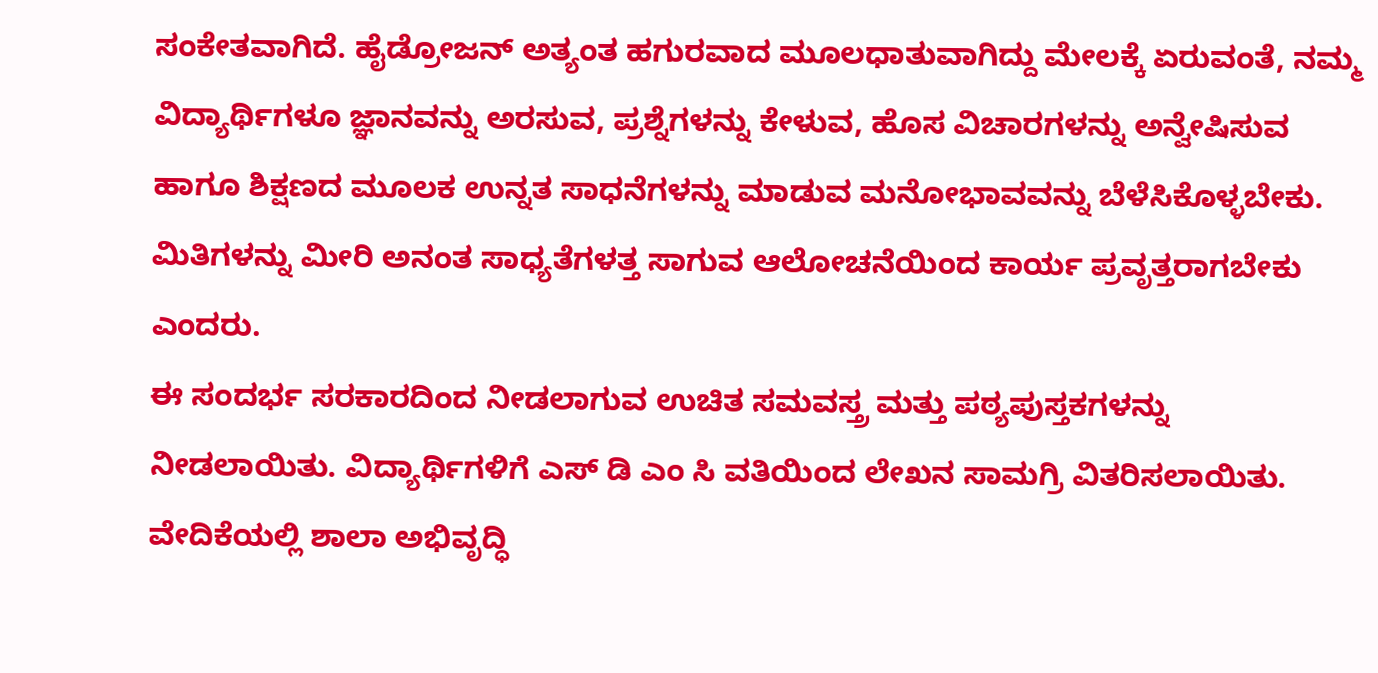ಸಂಕೇತವಾಗಿದೆ. ಹೈಡ್ರೋಜನ್ ಅತ್ಯಂತ ಹಗುರವಾದ ಮೂಲಧಾತುವಾಗಿದ್ದು ಮೇಲಕ್ಕೆ ಏರುವಂತೆ, ನಮ್ಮ ವಿದ್ಯಾರ್ಥಿಗಳೂ ಜ್ಞಾನವನ್ನು ಅರಸುವ, ಪ್ರಶ್ನೆಗಳನ್ನು ಕೇಳುವ, ಹೊಸ ವಿಚಾರಗಳನ್ನು ಅನ್ವೇಷಿಸುವ ಹಾಗೂ ಶಿಕ್ಷಣದ ಮೂಲಕ ಉನ್ನತ ಸಾಧನೆಗಳನ್ನು ಮಾಡುವ ಮನೋಭಾವವನ್ನು ಬೆಳೆಸಿಕೊಳ್ಳಬೇಕು. ಮಿತಿಗಳನ್ನು ಮೀರಿ ಅನಂತ ಸಾಧ್ಯತೆಗಳತ್ತ ಸಾಗುವ ಆಲೋಚನೆಯಿಂದ ಕಾರ್ಯ ಪ್ರವೃತ್ತರಾಗಬೇಕು ಎಂದರು.
ಈ ಸಂದರ್ಭ ಸರಕಾರದಿಂದ ನೀಡಲಾಗುವ ಉಚಿತ ಸಮವಸ್ತ್ರ ಮತ್ತು ಪಠ್ಯಪುಸ್ತಕಗಳನ್ನು ನೀಡಲಾಯಿತು. ವಿದ್ಯಾರ್ಥಿಗಳಿಗೆ ಎಸ್ ಡಿ ಎಂ ಸಿ ವತಿಯಿಂದ ಲೇಖನ ಸಾಮಗ್ರಿ ವಿತರಿಸಲಾಯಿತು.
ವೇದಿಕೆಯಲ್ಲಿ ಶಾಲಾ ಅಭಿವೃದ್ಧಿ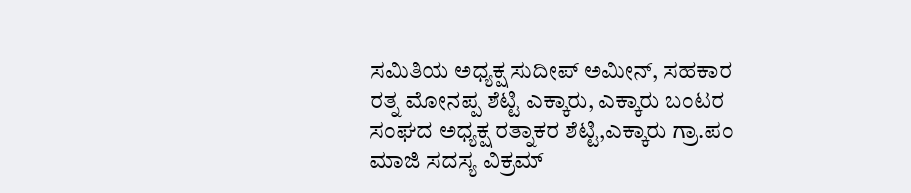ಸಮಿತಿಯ ಅಧ್ಯಕ್ಷ ಸುದೀಪ್ ಅಮೀನ್, ಸಹಕಾರ ರತ್ನ ಮೋನಪ್ಪ ಶೆಟ್ಟಿ ಎಕ್ಕಾರು, ಎಕ್ಕಾರು ಬಂಟರ ಸಂಘದ ಅಧ್ಯಕ್ಷ ರತ್ನಾಕರ ಶೆಟ್ಟಿ,ಎಕ್ಕಾರು ಗ್ರಾ.ಪಂ ಮಾಜಿ ಸದಸ್ಯ ವಿಕ್ರಮ್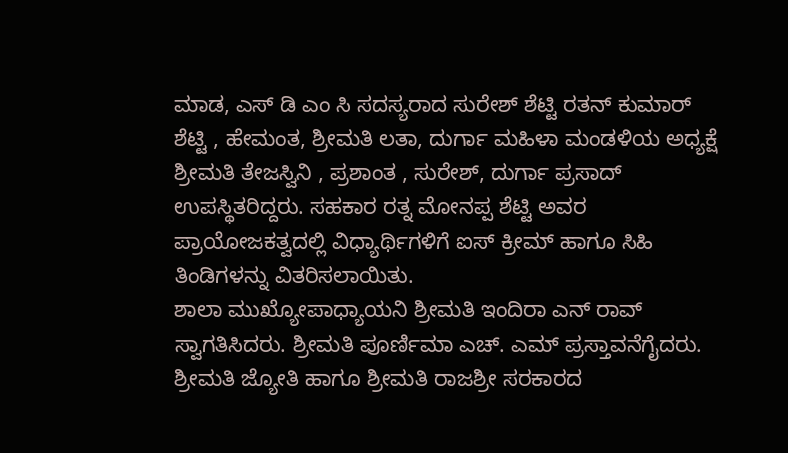ಮಾಡ, ಎಸ್ ಡಿ ಎಂ ಸಿ ಸದಸ್ಯರಾದ ಸುರೇಶ್ ಶೆಟ್ಟಿ ರತನ್ ಕುಮಾರ್ ಶೆಟ್ಟಿ , ಹೇಮಂತ, ಶ್ರೀಮತಿ ಲತಾ, ದುರ್ಗಾ ಮಹಿಳಾ ಮಂಡಳಿಯ ಅಧ್ಯಕ್ಷೆ ಶ್ರೀಮತಿ ತೇಜಸ್ವಿನಿ , ಪ್ರಶಾಂತ , ಸುರೇಶ್, ದುರ್ಗಾ ಪ್ರಸಾದ್ ಉಪಸ್ಥಿತರಿದ್ದರು. ಸಹಕಾರ ರತ್ನ ಮೋನಪ್ಪ ಶೆಟ್ಟಿ ಅವರ ಪ್ರಾಯೋಜಕತ್ವದಲ್ಲಿ ವಿಧ್ಯಾರ್ಥಿಗಳಿಗೆ ಐಸ್ ಕ್ರೀಮ್ ಹಾಗೂ ಸಿಹಿ ತಿಂಡಿಗಳನ್ನು ವಿತರಿಸಲಾಯಿತು.
ಶಾಲಾ ಮುಖ್ಯೋಪಾಧ್ಯಾಯನಿ ಶ್ರೀಮತಿ ಇಂದಿರಾ ಎನ್ ರಾವ್ ಸ್ವಾಗತಿಸಿದರು. ಶ್ರೀಮತಿ ಪೂರ್ಣಿಮಾ ಎಚ್. ಎಮ್ ಪ್ರಸ್ತಾವನೆಗೈದರು. ಶ್ರೀಮತಿ ಜ್ಯೋತಿ ಹಾಗೂ ಶ್ರೀಮತಿ ರಾಜಶ್ರೀ ಸರಕಾರದ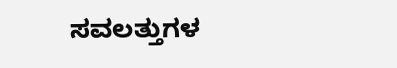ಸವಲತ್ತುಗಳ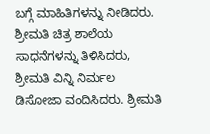ಬಗ್ಗೆ ಮಾಹಿತಿಗಳನ್ನು ನೀಡಿದರು. ಶ್ರೀಮತಿ ಚಿತ್ರ ಶಾಲೆಯ ಸಾಧನೆಗಳನ್ನು ತಿಳಿಸಿದರು, ಶ್ರೀಮತಿ ವಿನ್ನಿ ನಿರ್ಮಲ ಡಿಸೋಜಾ ವಂದಿಸಿದರು. ಶ್ರೀಮತಿ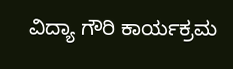ವಿದ್ಯಾ ಗೌರಿ ಕಾರ್ಯಕ್ರಮ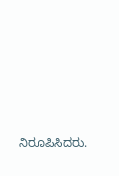ನಿರೂಪಿಸಿದರು.